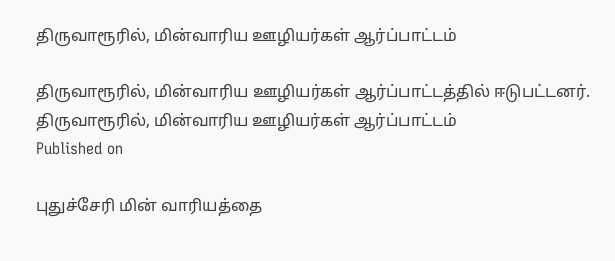திருவாரூரில், மின்வாரிய ஊழியர்கள் ஆர்ப்பாட்டம்

திருவாரூரில், மின்வாரிய ஊழியர்கள் ஆர்ப்பாட்டத்தில் ஈடுபட்டனர்.
திருவாரூரில், மின்வாரிய ஊழியர்கள் ஆர்ப்பாட்டம்
Published on

புதுச்சேரி மின் வாரியத்தை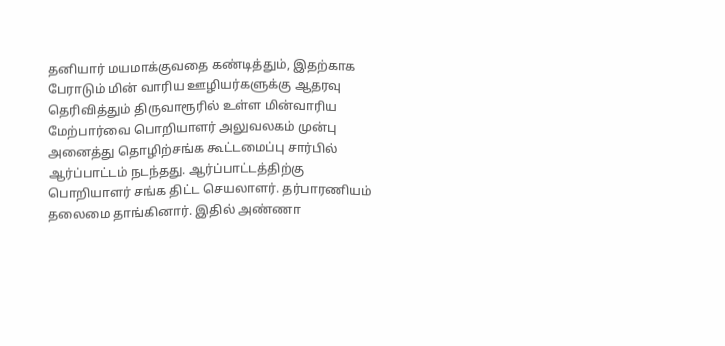தனியார் மயமாக்குவதை கண்டித்தும், இதற்காக பேராடும் மின் வாரிய ஊழியர்களுக்கு ஆதரவு தெரிவித்தும் திருவாரூரில் உள்ள மின்வாரிய மேற்பார்வை பொறியாளர் அலுவலகம் முன்பு அனைத்து தொழிற்சங்க கூட்டமைப்பு சார்பில் ஆர்ப்பாட்டம் நடந்தது. ஆர்ப்பாட்டத்திற்கு பொறியாளர் சங்க திட்ட செயலாளர். தர்பாரணியம் தலைமை தாங்கினார். இதில் அண்ணா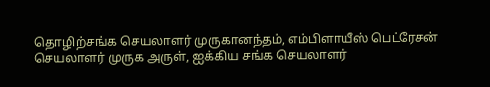தொழிற்சங்க செயலாளர் முருகானந்தம், எம்பிளாயீஸ் பெட்ரேசன் செயலாளர் முருக அருள், ஐக்கிய சங்க செயலாளர்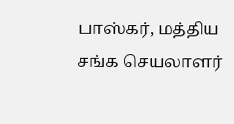பாஸ்கர், மத்திய சங்க செயலாளர்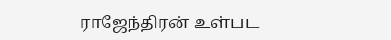ராஜேந்திரன் உள்பட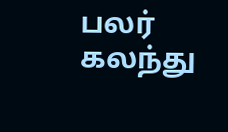பலர் கலந்து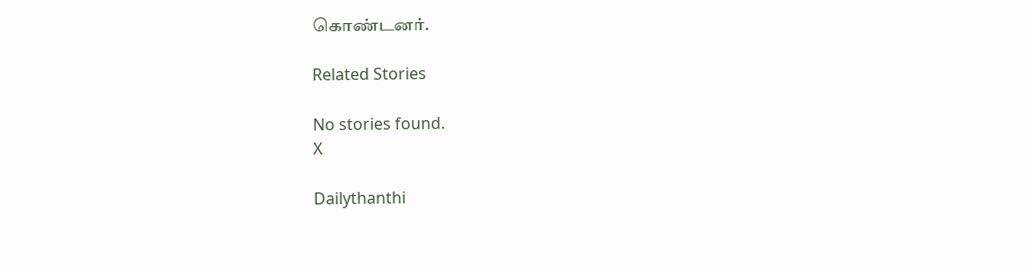கொண்டனர்.

Related Stories

No stories found.
X

Dailythanthi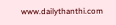www.dailythanthi.com